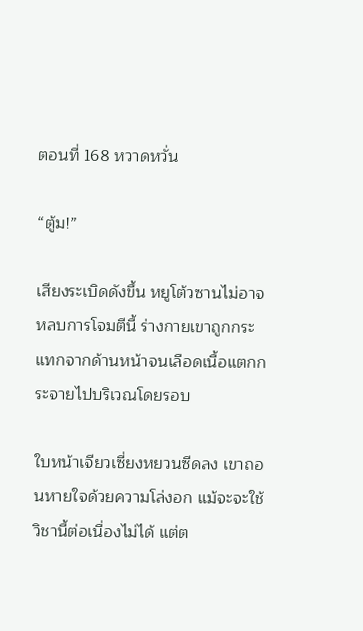ตอนที่ 168 หวาดหวั่น

“ตู้ม!”

เสียงระเบิดดังขึ้น หยูโต้วซานไม่อาจหลบการโจมตีนี้ ร่างกายเขาถูกกระแทกจากด้านหน้าจนเลือดเนื้อแตกกระจายไปบริเวณโดยรอบ

ใบหน้าเจียวเซี่ยงหยวนซีดลง เขาถอนหายใจด้วยความโล่งอก แม้จะจะใช้วิชานี้ต่อเนื่องไม่ได้ แต่ต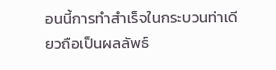อนนี้การทำสำเร็จในกระบวนท่าเดียวถือเป็นผลลัพธ์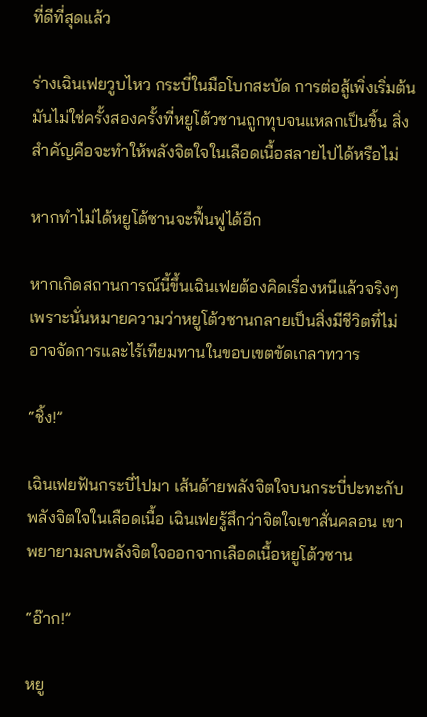ที่ดีที่สุดแล้ว

ร่างเฉินเฟยวูบไหว กระบี่ในมือโบกสะบัด การต่อสู้เพิ่งเริ่มต้น มันไม่ใช่ครั้งสองครั้งที่หยูโต้วซานถูกทุบจนแหลกเป็นชิ้น สิ่งสำคัญคือจะทำให้พลังจิตใจในเลือดเนื้อสลายไปได้หรือไม่

หากทำไม่ได้หยูโต้ซานจะฟื้นฟูได้อีก

หากเกิดสถานการณ์นี้ขึ้นเฉินเฟยต้องคิดเรื่องหนีแล้วจริงๆ เพราะนั่นหมายความว่าหยูโต้วซานกลายเป็นสิ่งมีชีวิตที่ไม่อาจจัดการและไร้เทียมทานในขอบเขตขัดเกลาทวาร

“ชิ้ง!”

เฉินเฟยฟันกระบี่ไปมา เส้นด้ายพลังจิตใจบนกระบี่ปะทะกับพลังจิตใจในเลือดเนื้อ เฉินเฟยรู้สึกว่าจิตใจเขาสั่นคลอน เขาพยายามลบพลังจิตใจออกจากเลือดเนื้อหยูโต้วซาน

“อ๊าก!”

หยู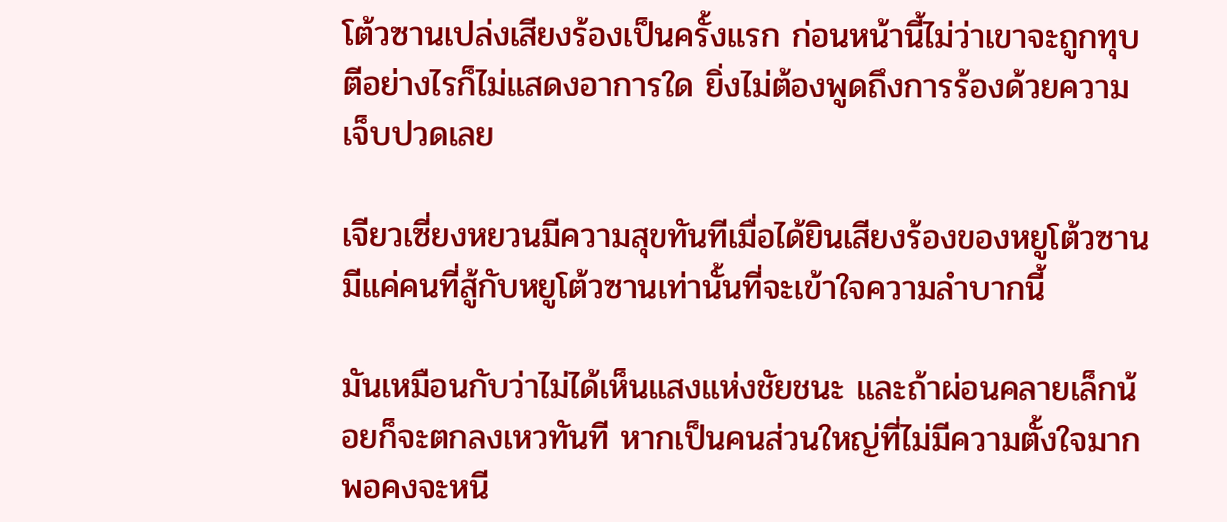โต้วซานเปล่งเสียงร้องเป็นครั้งแรก ก่อนหน้านี้ไม่ว่าเขาจะถูกทุบตีอย่างไรก็ไม่แสดงอาการใด ยิ่งไม่ต้องพูดถึงการร้องด้วยความเจ็บปวดเลย

เจียวเซี่ยงหยวนมีความสุขทันทีเมื่อได้ยินเสียงร้องของหยูโต้วซาน มีแค่คนที่สู้กับหยูโต้วซานเท่านั้นที่จะเข้าใจความลำบากนี้

มันเหมือนกับว่าไม่ได้เห็นแสงแห่งชัยชนะ และถ้าผ่อนคลายเล็กน้อยก็จะตกลงเหวทันที หากเป็นคนส่วนใหญ่ที่ไม่มีความตั้งใจมากพอคงจะหนี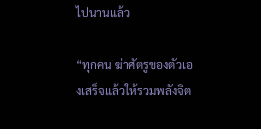ไปนานแล้ว

“ทุกคน ฆ่าศัตรูของตัวเองเสร็จแล้วให้รวมพลังจิต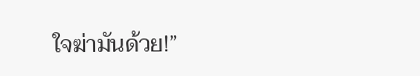ใจฆ่ามันด้วย!”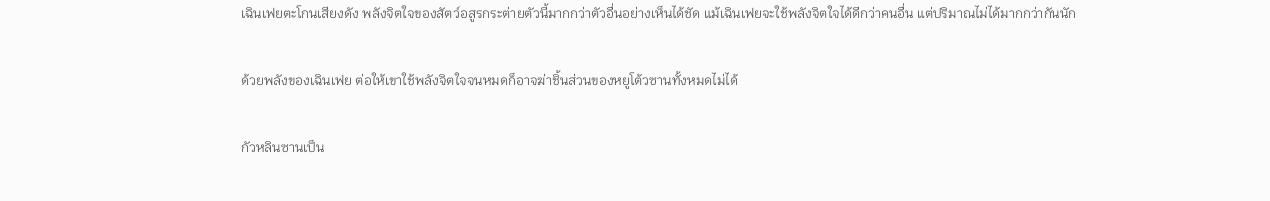เฉินเฟยตะโกนเสียงดัง พลังจิตใจของสัตว์อสูรกระต่ายตัวนี้มากกว่าตัวอื่นอย่างเห็นได้ชัด แม้เฉินเฟยจะใช้พลังจิตใจได้ดีกว่าคนอื่น แต่ปริมาณไม่ได้มากกว่ากันนัก

ด้วยพลังของเฉินเฟย ต่อให้เขาใช้พลังจิตใจจนหมดก็อาจฆ่าชิ้นส่วนของหยูโต้วซานทั้งหมดไม่ได้

กัวหลินซานเป็น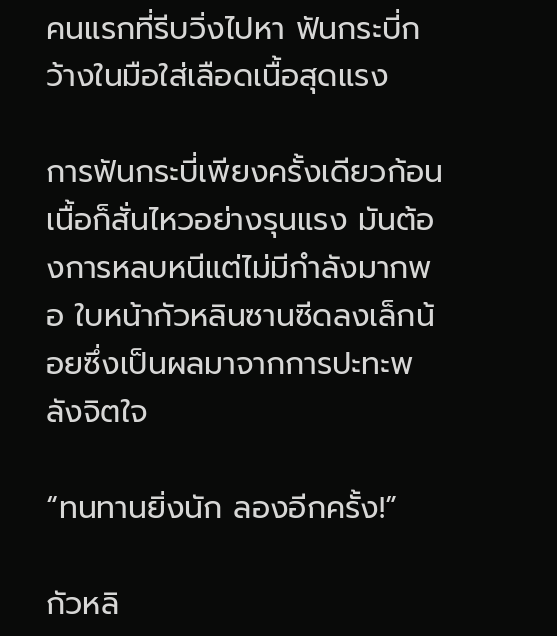คนแรกที่รีบวิ่งไปหา ฟันกระบี่กว้างในมือใส่เลือดเนื้อสุดแรง

การฟันกระบี่เพียงครั้งเดียวก้อนเนื้อก็สั่นไหวอย่างรุนแรง มันต้องการหลบหนีแต่ไม่มีกำลังมากพอ ใบหน้ากัวหลินซานซีดลงเล็กน้อยซึ่งเป็นผลมาจากการปะทะพลังจิตใจ

“ทนทานยิ่งนัก ลองอีกครั้ง!”

กัวหลิ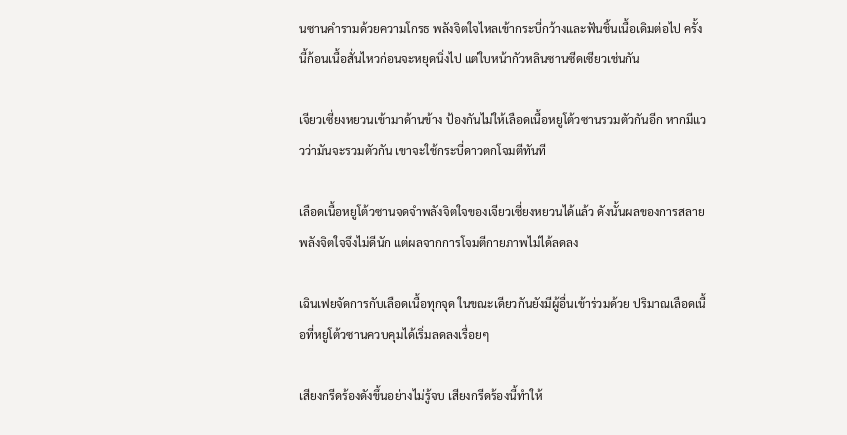นซานคำรามด้วยความโกรธ พลังจิตใจไหลเข้ากระบี่กว้างและฟันชิ้นเนื้อเดิมต่อไป ครั้งนี้ก้อนเนื้อสั่นไหวก่อนจะหยุดนิ่งไป แต่ใบหน้ากัวหลินซานซีดเซียวเช่นกัน

เจียวเซี่ยงหยวนเข้ามาด้านข้าง ป้องกันไม่ให้เลือดเนื้อหยูโต้วซานรวมตัวกันอีก หากมีแววว่ามันจะรวมตัวกัน เขาจะใช้กระบี่ดาวตกโจมตีทันที

เลือดเนื้อหยูโต้วซานจดจำพลังจิตใจของเจียวเซี่ยงหยวนได้แล้ว ดังนั้นผลของการสลายพลังจิตใจจึงไม่ดีนัก แต่ผลจากการโจมตีกายภาพไม่ได้ลดลง

เฉินเฟยจัดการกับเลือดเนื้อทุกจุด ในขณะเดียวกันยังมีผู้อื่นเข้าร่วมด้วย ปริมาณเลือดเนื้อที่หยูโต้วซานควบคุมได้เริ่มลดลงเรื่อยๆ

เสียงกรีดร้องดังขึ้นอย่างไม่รู้จบ เสียงกรีดร้องนี้ทำให้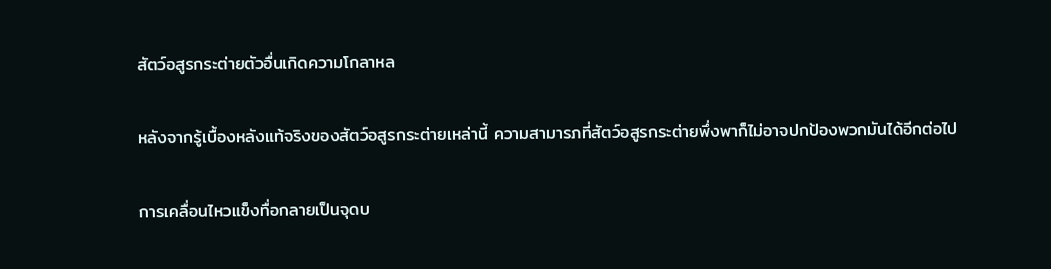สัตว์อสูรกระต่ายตัวอื่นเกิดความโกลาหล

หลังจากรู้เบื้องหลังแท้จริงของสัตว์อสูรกระต่ายเหล่านี้ ความสามารภที่สัตว์อสูรกระต่ายพึ่งพาก็ไม่อาจปกป้องพวกมันได้อีกต่อไป

การเคลื่อนไหวแข็งทื่อกลายเป็นจุดบ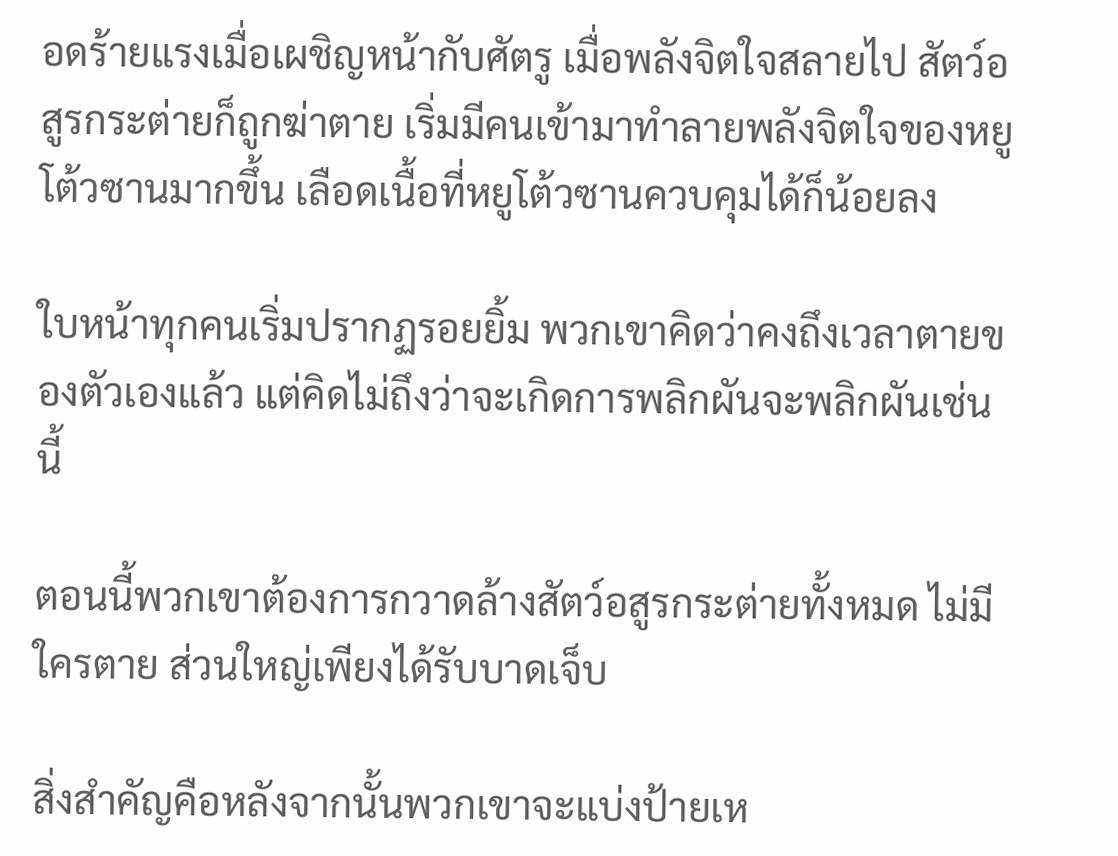อดร้ายแรงเมื่อเผชิญหน้ากับศัตรู เมื่อพลังจิตใจสลายไป สัตว์อสูรกระต่ายก็ถูกฆ่าตาย เริ่มมีคนเข้ามาทำลายพลังจิตใจของหยูโต้วซานมากขึ้น เลือดเนื้อที่หยูโต้วซานควบคุมได้ก็น้อยลง

ใบหน้าทุกคนเริ่มปรากฏรอยยิ้ม พวกเขาคิดว่าคงถึงเวลาตายของตัวเองแล้ว แต่คิดไม่ถึงว่าจะเกิดการพลิกผันจะพลิกผันเช่นนี้

ตอนนี้พวกเขาต้องการกวาดล้างสัตว์อสูรกระต่ายทั้งหมด ไม่มีใครตาย ส่วนใหญ่เพียงได้รับบาดเจ็บ

สิ่งสำคัญคือหลังจากนั้นพวกเขาจะแบ่งป้ายเห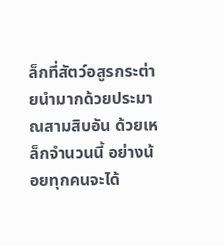ล็กที่สัตว์อสูรกระต่ายนำมากด้วยประมาณสามสิบอัน ด้วยเหล็กจำนวนนี้ อย่างน้อยทุกคนจะได้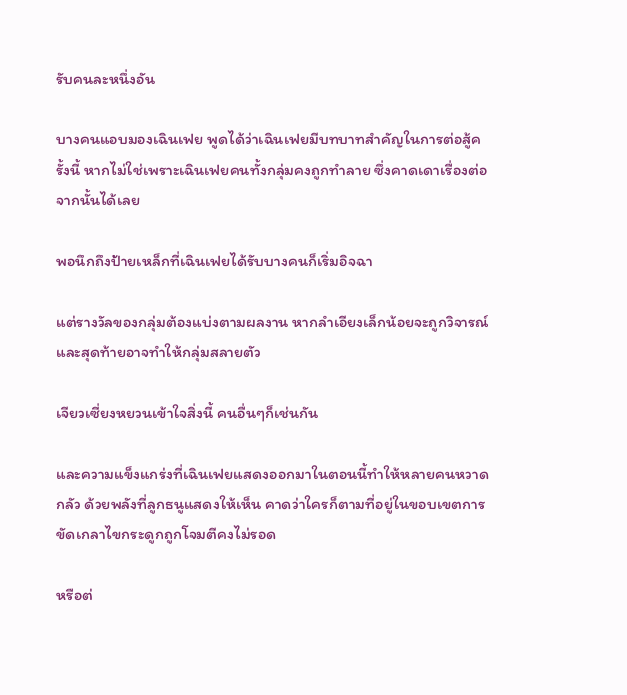รับคนละหนึ่งอัน

บางคนแอบมองเฉินเฟย พูดได้ว่าเฉินเฟยมีบทบาทสำคัญในการต่อสู้ครั้งนี้ หากไม่ใช่เพราะเฉินเฟยคนทั้งกลุ่มคงถูกทำลาย ซึ่งคาดเดาเรื่องต่อจากนั้นได้เลย

พอนึกถึงป้ายเหล็กที่เฉินเฟยได้รับบางคนก็เริ่มอิจฉา

แต่รางวัลของกลุ่มต้องแบ่งตามผลงาน หากลำเอียงเล็กน้อยจะถูกวิจารณ์และสุดท้ายอาจทำให้กลุ่มสลายตัว

เจียวเซี่ยงหยวนเข้าใจสิ่งนี้ คนอื่นๆก็เช่นกัน

และความแข็งแกร่งที่เฉินเฟยแสดงออกมาในตอนนี้ทำให้หลายคนหวาดกลัว ด้วยพลังที่ลูกธนูแสดงให้เห็น คาดว่าใครก็ตามที่อยู่ในขอบเขตการขัดเกลาไขกระดูกถูกโจมตีคงไม่รอด

หรือต่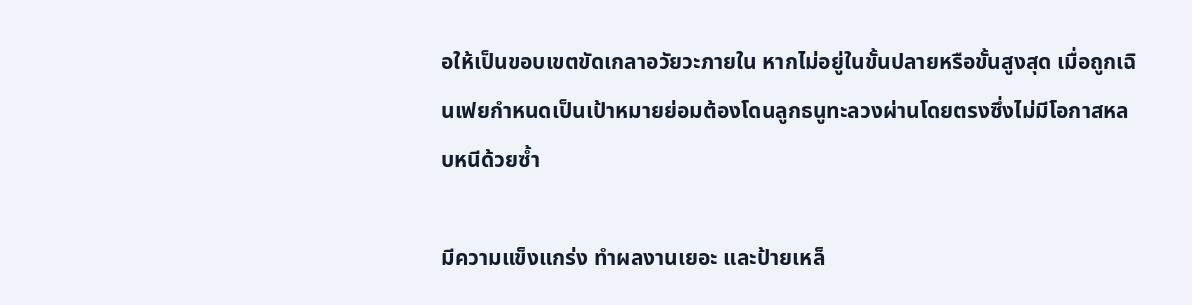อให้เป็นขอบเขตขัดเกลาอวัยวะภายใน หากไม่อยู่ในขั้นปลายหรือขั้นสูงสุด เมื่อถูกเฉินเฟยกำหนดเป็นเป้าหมายย่อมต้องโดนลูกธนูทะลวงผ่านโดยตรงซึ่งไม่มีโอกาสหลบหนีด้วยซ้ำ

มีความแข็งแกร่ง ทำผลงานเยอะ และป้ายเหล็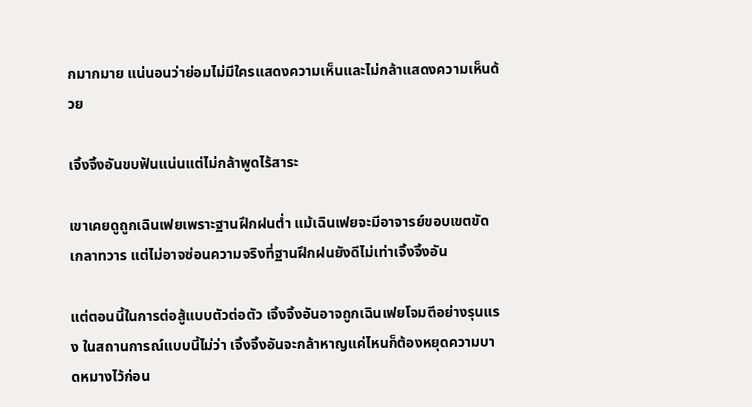กมากมาย แน่นอนว่าย่อมไม่มีใครแสดงความเห็นและไม่กล้าแสดงความเห็นด้วย

เจิ้งจิ้งอันขบฟันแน่นแต่ไม่กล้าพูดไร้สาระ

เขาเคยดูถูกเฉินเฟยเพราะฐานฝึกฝนต่ำ แม้เฉินเฟยจะมีอาจารย์ขอบเขตขัดเกลาทวาร แต่ไม่อาจซ่อนความจริงที่ฐานฝึกฝนยังดีไม่เท่าเจิ้งจิ้งอัน

แต่ตอนนี้ในการต่อสู้แบบตัวต่อตัว เจิ้งจิ้งอันอาจถูกเฉินเฟยโจมตีอย่างรุนแรง ในสถานการณ์แบบนี้ไม่ว่า เจิ้งจิ้งอันจะกล้าหาญแค่ไหนก็ต้องหยุดความบาดหมางไว้ก่อน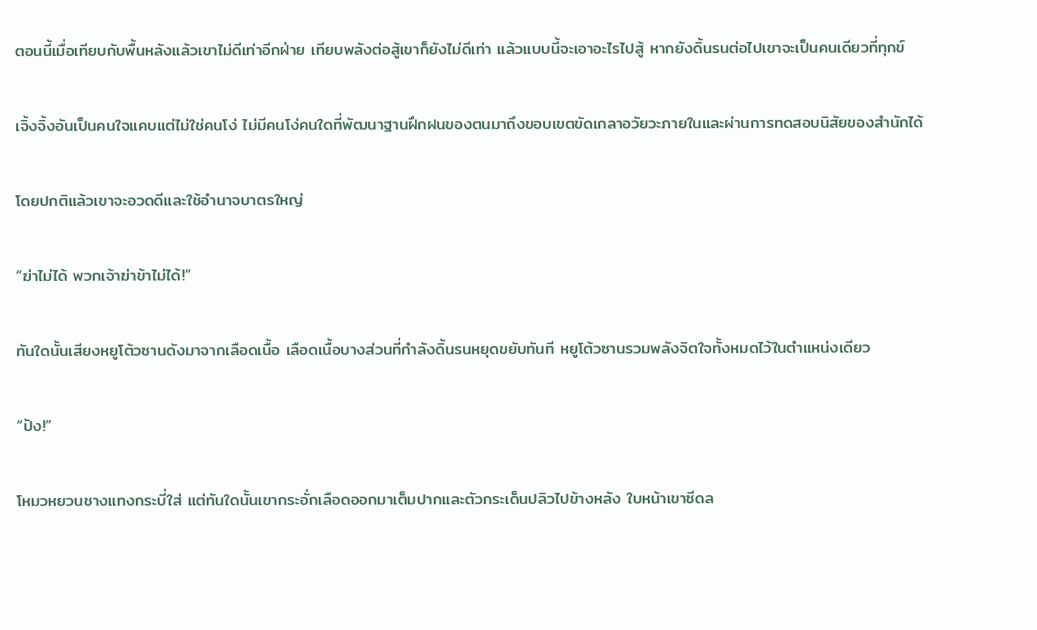ตอนนี้เมื่อเทียบกับพื้นหลังแล้วเขาไม่ดีเท่าอีกฝ่าย เทียบพลังต่อสู้เขาก็ยังไม่ดีเท่า แล้วแบบนี้จะเอาอะไรไปสู้ หากยังดิ้นรนต่อไปเขาจะเป็นคนเดียวที่ทุกข์

เจิ้งจิ้งอันเป็นคนใจแคบแต่ไม่ใช่คนโง่ ไม่มีคนโง่คนใดที่พัฒนาฐานฝึกฝนของตนมาถึงขอบเขตขัดเกลาอวัยวะภายในและผ่านการทดสอบนิสัยของสำนักได้

โดยปกติแล้วเขาจะอวดดีและใช้อำนาจบาตรใหญ่

“ฆ่าไม่ได้ พวกเจ้าฆ่าข้าไม่ได้!”

ทันใดนั้นเสียงหยูโต้วซานดังมาจากเลือดเนื้อ เลือดเนื้อบางส่วนที่กำลังดิ้นรนหยุดขยับทันที หยูโต้วซานรวมพลังจิตใจทั้งหมดไว้ในตำแหน่งเดียว

“ปัง!”

โหมวหยวนชางแทงกระบี่ใส่ แต่ทันใดนั้นเขากระอั่กเลือดออกมาเต็มปากและตัวกระเด็นปลิวไปข้างหลัง ใบหน้าเขาซีดล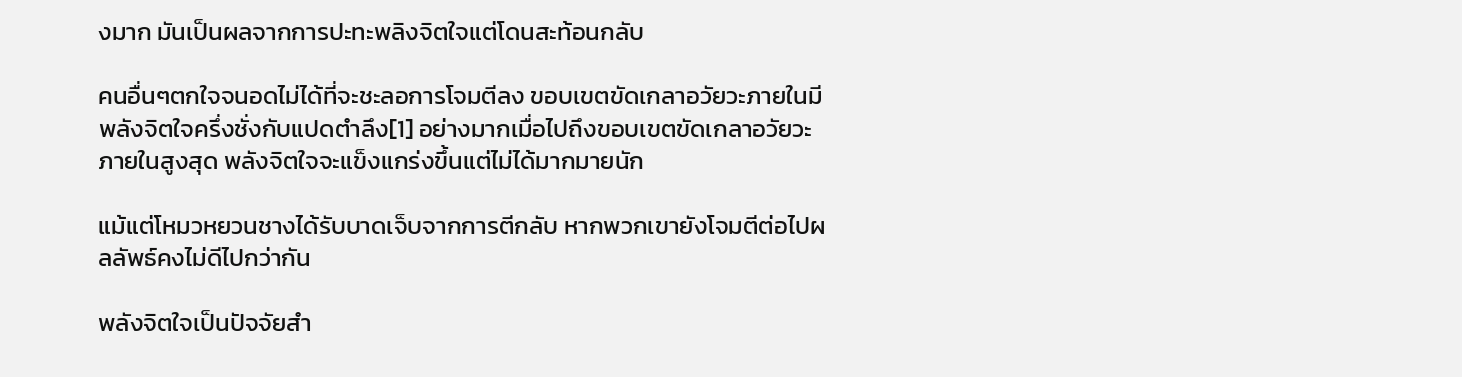งมาก มันเป็นผลจากการปะทะพลิงจิตใจแต่โดนสะท้อนกลับ

คนอื่นๆตกใจจนอดไม่ได้ที่จะชะลอการโจมตีลง ขอบเขตขัดเกลาอวัยวะภายในมีพลังจิตใจครึ่งชั่งกับแปดตำลึง[1] อย่างมากเมื่อไปถึงขอบเขตขัดเกลาอวัยวะภายในสูงสุด พลังจิตใจจะแข็งแกร่งขึ้นแต่ไม่ได้มากมายนัก

แม้แต่โหมวหยวนชางได้รับบาดเจ็บจากการตีกลับ หากพวกเขายังโจมตีต่อไปผลลัพธ์คงไม่ดีไปกว่ากัน

พลังจิตใจเป็นปัจจัยสำ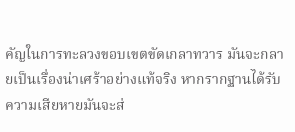คัญในการทะลวงขอบเขตขัดเกลาทวาร มันจะกลายเป็นเรื่องน่าเศร้าอย่างแท้จริง หากรากฐานได้รับความเสียหายมันจะส่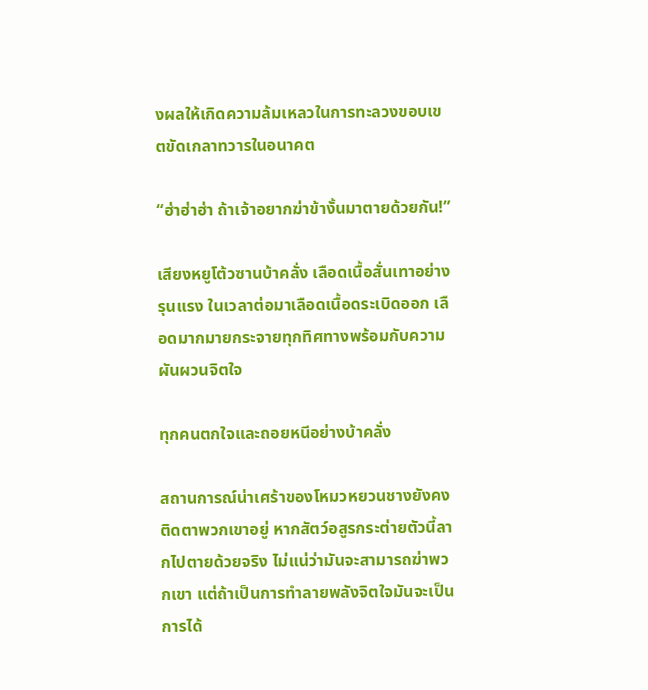งผลให้เกิดความล้มเหลวในการทะลวงขอบเขตขัดเกลาทวารในอนาคต

“ฮ่าฮ่าฮ่า ถ้าเจ้าอยากฆ่าข้างั้นมาตายด้วยกัน!”

เสียงหยูโต้วซานบ้าคลั่ง เลือดเนื้อสั่นเทาอย่างรุนแรง ในเวลาต่อมาเลือดเนื้อดระเบิดออก เลือดมากมายกระจายทุกทิศทางพร้อมกับความผันผวนจิตใจ

ทุกคนตกใจและถอยหนีอย่างบ้าคลั่ง

สถานการณ์น่าเศร้าของโหมวหยวนชางยังคงติดตาพวกเขาอยู่ หากสัตว์อสูรกระต่ายตัวนี้ลากไปตายด้วยจริง ไม่แน่ว่ามันจะสามารถฆ่าพวกเขา แต่ถ้าเป็นการทำลายพลังจิตใจมันจะเป็นการได้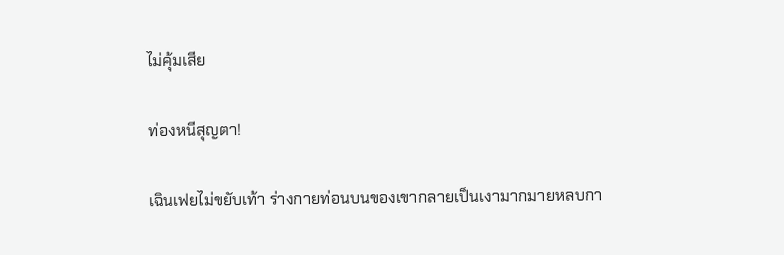ไม่คุ้มเสีย

ท่องหนีสุญตา!

เฉินเฟยไม่ขยับเท้า ร่างกายท่อนบนของเขากลายเป็นเงามากมายหลบกา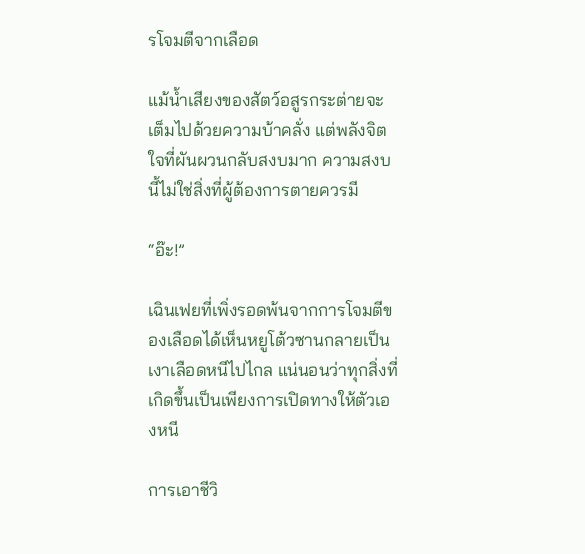รโจมตีจากเลือด

แม้น้ำเสียงของสัตว์อสูรกระต่ายจะเต็มไปด้วยความบ้าคลั่ง แต่พลังจิตใจที่ผันผวนกลับสงบมาก ความสงบนี้ไม่ใช่สิ่งที่ผู้ต้องการตายควรมี

“อ๊ะ!”

เฉินเฟยที่เพิ่งรอดพ้นจากการโจมตีของเลือดได้เห็นหยูโต้วซานกลายเป็นเงาเลือดหนีไปไกล แน่นอนว่าทุกสิ่งที่เกิดขึ้นเป็นเพียงการเปิดทางให้ตัวเองหนี

การเอาชีวิ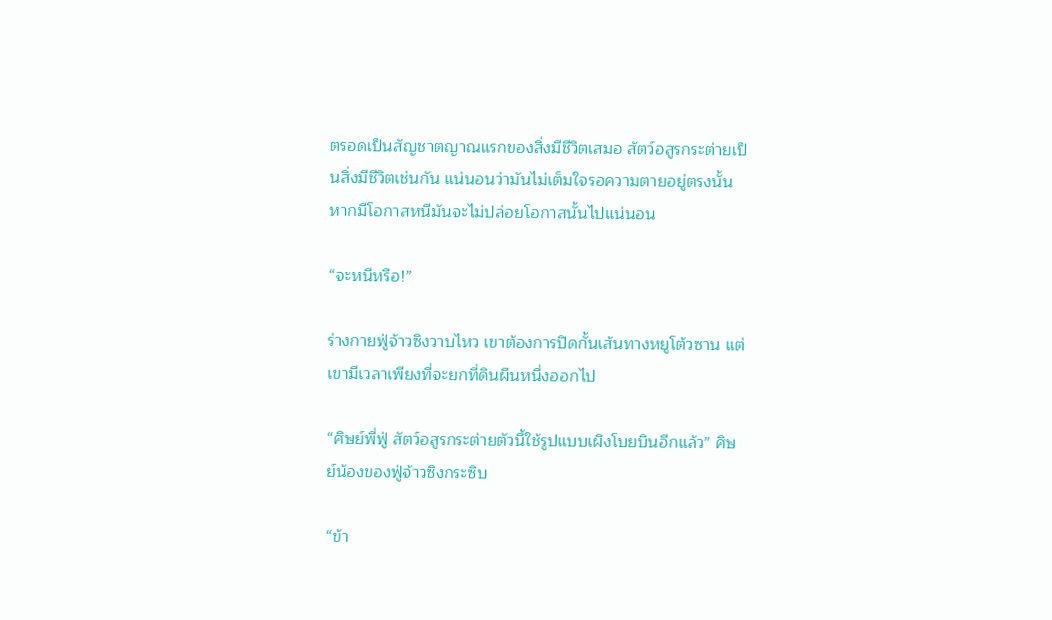ตรอดเป็นสัญชาตญาณแรกของสิ่งมีชีวิตเสมอ สัตว์อสูรกระต่ายเป็นสิ่งมีชีวิตเช่นกัน แน่นอนว่ามันไม่เต็มใจรอความตายอยู่ตรงนั้น หากมีโอกาสหนีมันจะไม่ปล่อยโอกาสนั้นไปแน่นอน

“จะหนีหรือ!”

ร่างกายฟู่จ้าวซิงวาบไหว เขาต้องการปิดกั้นเส้นทางหยูโต้วซาน แต่เขามีเวลาเพียงที่จะยกที่ดินผืนหนึ่งออกไป

“ศิษย์พี่ฟู่ สัตว์อสูรกระต่ายตัวนี้ใช้รูปแบบเผิงโบยบินอีกแล้ว” ศิษย์น้องของฟู่จ้าวซิงกระซิบ

“ข้า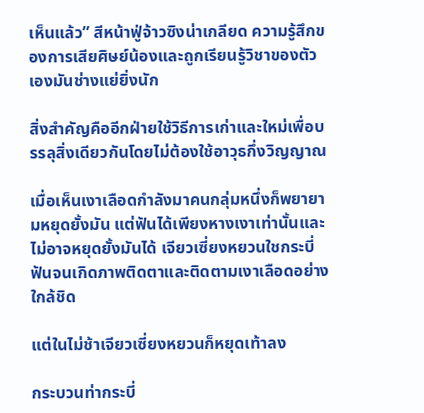เห็นแล้ว” สีหน้าฟู่จ้าวซิงน่าเกลียด ความรู้สึกของการเสียศิษย์น้องและถูกเรียนรู้วิชาของตัวเองมันช่างแย่ยิ่งนัก

สิ่งสำคัญคืออีกฝ่ายใช้วิธีการเก่าและใหม่เพื่อบรรลุสิ่งเดียวกันโดยไม่ต้องใช้อาวุธกึ่งวิญญาณ

เมื่อเห็นเงาเลือดกำลังมาคนกลุ่มหนึ่งก็พยายามหยุดยั้งมัน แต่ฟันได้เพียงหางเงาเท่านั้นและไม่อาจหยุดยั้งมันได้ เจียวเซี่ยงหยวนใชกระบี่ฟันจนเกิดภาพติดตาและติดตามเงาเลือดอย่างใกล้ชิด

แต่ในไม่ช้าเจียวเซี่ยงหยวนก็หยุดเท้าลง

กระบวนท่ากระบี่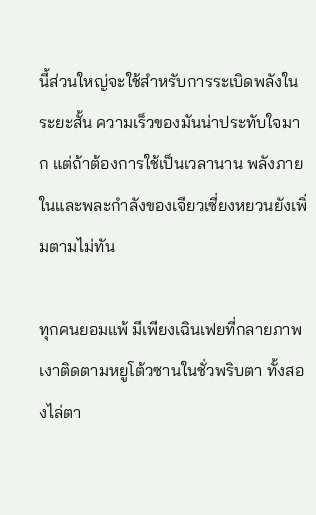นี้ส่วนใหญ่จะใช้สำหรับการระเบิดพลังในระยะสั้น ความเร็วของมันน่าประทับใจมาก แต่ถ้าต้องการใช้เป็นเวลานาน พลังภายในและพละกำลังของเจียวเซี่ยงหยวนยังเพิ่มตามไม่ทัน

ทุกคนยอมแพ้ มีเพียงเฉินเฟยที่กลายภาพเงาติดตามหยูโต้วซานในชั่วพริบตา ทั้งสองไล่ตา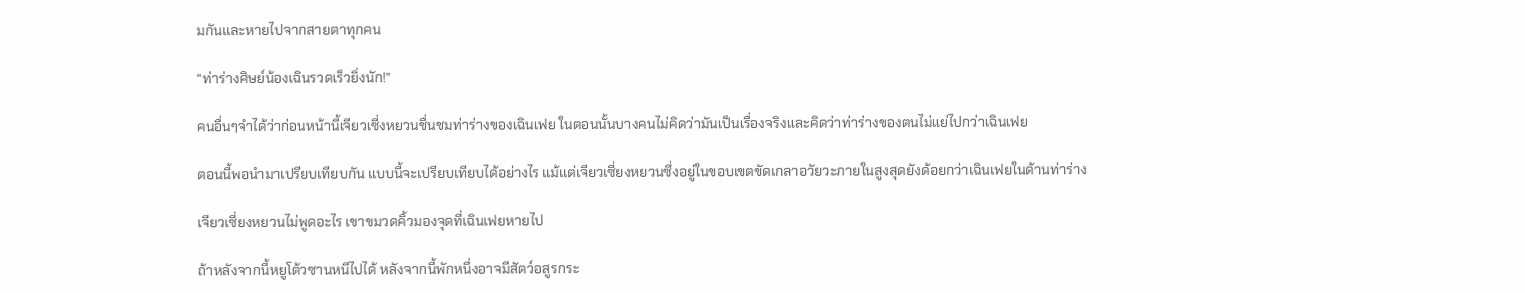มกันและหายไปจากสายตาทุกคน

“ท่าร่างศิษย์น้องเฉินรวดเร็วยิ่งนัก!”

คนอื่นๆจำได้ว่าก่อนหน้านี้เจียวเซี่งหยวนชื่นชมท่าร่างของเฉินเฟย ในตอนนั้นบางคนไม่คิดว่ามันเป็นเรื่องจริงและคิดว่าท่าร่างของตนไม่แย่ไปกว่าเฉินเฟย

ตอนนี้พอนำมาเปรียบเทียบกัน แบบนี้จะเปรียบเทียบได้อย่างไร แม้แต่เจียวเซี่ยงหยวนซึ่งอยู่ในขอบเขตขัดเกลาอวัยวะภายในสูงสุดยังด้อยกว่าเฉินเฟยในด้านท่าร่าง

เจียวเซี่ยงหยวนไม่พูดอะไร เขาขมวดคิ้วมองจุดที่เฉินเฟยหายไป

ถ้าหลังจากนี้หยูโต้วซานหนีไปได้ หลังจากนี้พักหนึ่งอาจมีสัตว์อสูรกระ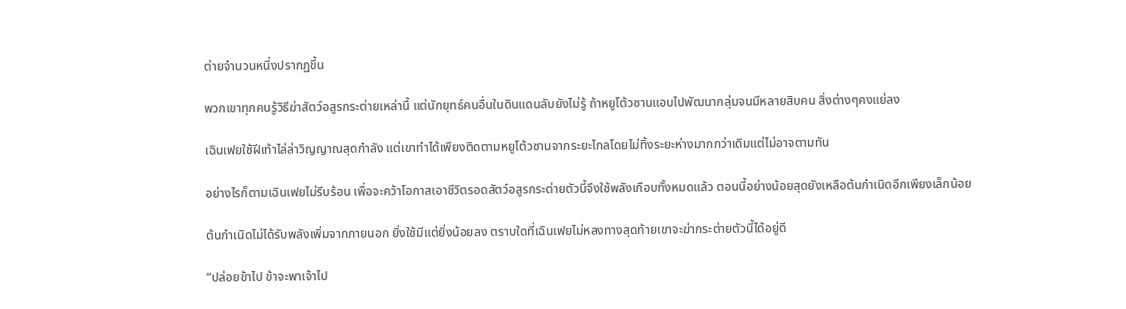ต่ายจำนวนหนึ่งปรากฏขึ้น

พวกเขาทุกคนรู้วิธีฆ่าสัตว์อสูรกระต่ายเหล่านี้ แต่นักยุทธ์คนอื่นในดินแดนลับยังไม่รู้ ถ้าหยูโต้วซานแอบไปพัฒนากลุ่มจนมีหลายสิบคน สิ่งต่างๆคงแย่ลง

เฉินเฟยใช้ฝีเท้าไล่ล่าวิญญาณสุดกำลัง แต่เขาทำได้เพียงติดตามหยูโต้วซานจากระยะไกลโดยไม่ทิ้งระยะห่างมากกว่าเดิมแต่ไม่อาจตามทัน

อย่างไรก็ตามเฉินเฟยไม่รีบร้อน เพื่อจะคว้าโอกาสเอาชีวิตรอดสัตว์อสูรกระต่ายตัวนี้จึงใช้พลังเกือบทั้งหมดแล้ว ตอนนี้อย่างน้อยสุดยังเหลือต้นกำเนิดอีกเพียงเล็กน้อย

ต้นกำเนิดไม่ได้รับพลังเพิ่มจากภายนอก ยิ่งใช้มีแต่ยิ่งน้อยลง ตราบใดที่เฉินเฟยไม่หลงทางสุดท้ายเขาจะฆ่ากระต่ายตัวนี้ได้อยู่ดี

“ปล่อยข้าไป ข้าจะพาเจ้าไป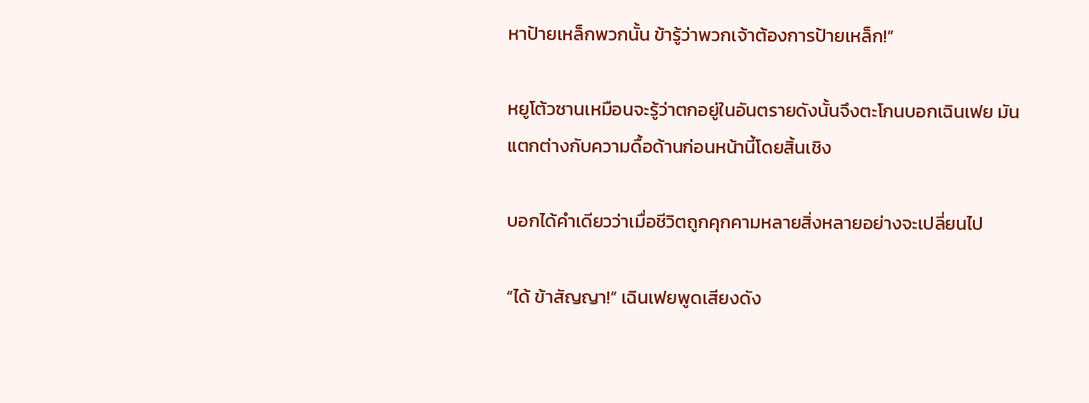หาป้ายเหล็กพวกนั้น ข้ารู้ว่าพวกเจ้าต้องการป้ายเหล็ก!”

หยูโต้วซานเหมือนจะรู้ว่าตกอยู่ในอันตรายดังนั้นจึงตะโกนบอกเฉินเฟย มันแตกต่างกับความดื้อด้านก่อนหน้านี้โดยสิ้นเชิง

บอกได้คำเดียวว่าเมื่อชีวิตถูกคุกคามหลายสิ่งหลายอย่างจะเปลี่ยนไป

“ได้ ข้าสัญญา!” เฉินเฟยพูดเสียงดัง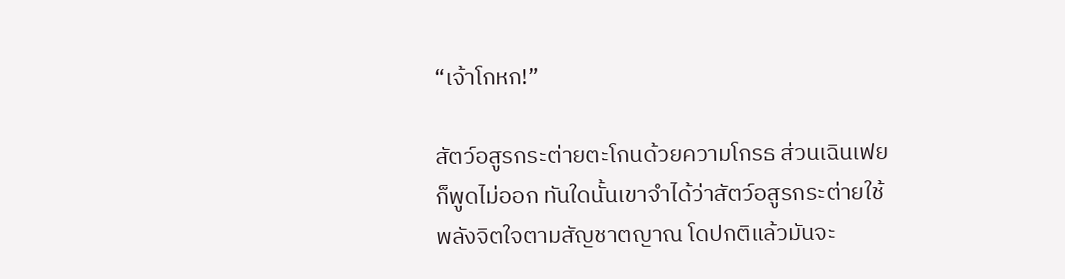“เจ้าโกหก!”

สัตว์อสูรกระต่ายตะโกนด้วยความโกรธ ส่วนเฉินเฟยก็พูดไม่ออก ทันใดนั้นเขาจำได้ว่าสัตว์อสูรกระต่ายใช้พลังจิตใจตามสัญชาตญาณ โดปกติแล้วมันจะ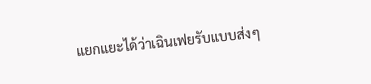แยกแยะได้ว่าเฉินเฟยรับแบบส่งๆ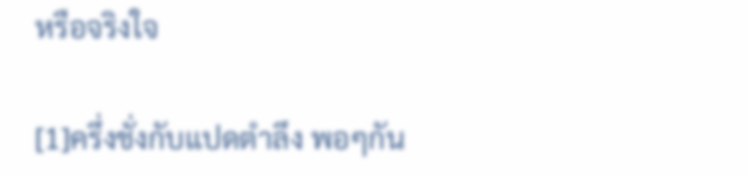หรือจริงใจ

[1]ครึ่งชั่งกับแปดตำลึง พอๆกัน